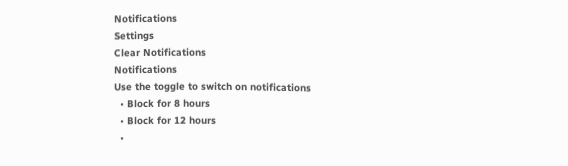Notifications
Settings
Clear Notifications
Notifications
Use the toggle to switch on notifications
  • Block for 8 hours
  • Block for 12 hours
  •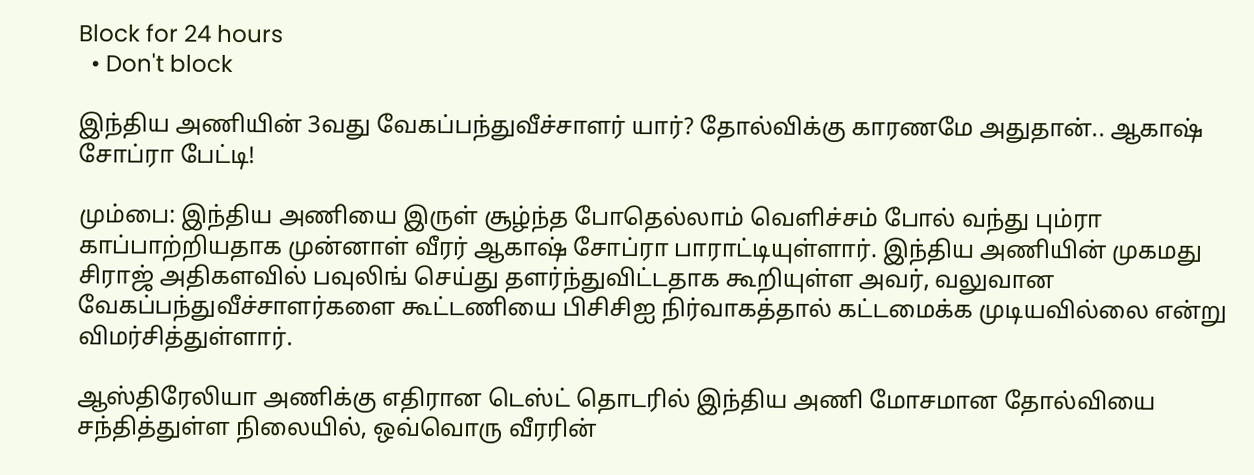Block for 24 hours
  • Don't block

இந்திய அணியின் 3வது வேகப்பந்துவீச்சாளர் யார்? தோல்விக்கு காரணமே அதுதான்.. ஆகாஷ் சோப்ரா பேட்டி!

மும்பை: இந்திய அணியை இருள் சூழ்ந்த போதெல்லாம் வெளிச்சம் போல் வந்து பும்ரா காப்பாற்றியதாக முன்னாள் வீரர் ஆகாஷ் சோப்ரா பாராட்டியுள்ளார். இந்திய அணியின் முகமது சிராஜ் அதிகளவில் பவுலிங் செய்து தளர்ந்துவிட்டதாக கூறியுள்ள அவர், வலுவான வேகப்பந்துவீச்சாளர்களை கூட்டணியை பிசிசிஐ நிர்வாகத்தால் கட்டமைக்க முடியவில்லை என்று விமர்சித்துள்ளார்.

ஆஸ்திரேலியா அணிக்கு எதிரான டெஸ்ட் தொடரில் இந்திய அணி மோசமான தோல்வியை சந்தித்துள்ள நிலையில், ஒவ்வொரு வீரரின்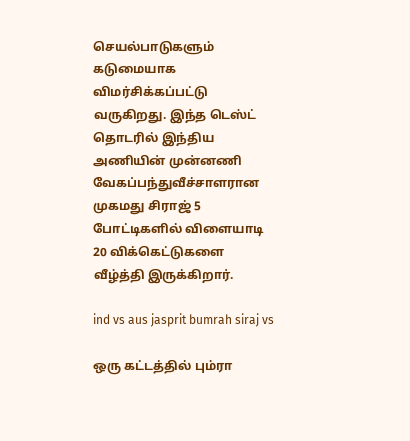செயல்பாடுகளும் கடுமையாக விமர்சிக்கப்பட்டு வருகிறது. இந்த டெஸ்ட் தொடரில் இந்திய அணியின் முன்னணி வேகப்பந்துவீச்சாளரான முகமது சிராஜ் 5 போட்டிகளில் விளையாடி 20 விக்கெட்டுகளை வீழ்த்தி இருக்கிறார்.

ind vs aus jasprit bumrah siraj vs

ஒரு கட்டத்தில் பும்ரா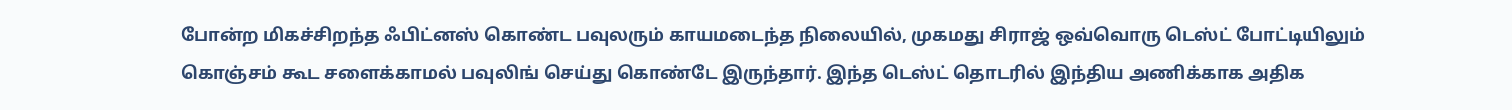போன்ற மிகச்சிறந்த ஃபிட்னஸ் கொண்ட பவுலரும் காயமடைந்த நிலையில், முகமது சிராஜ் ஒவ்வொரு டெஸ்ட் போட்டியிலும் கொஞ்சம் கூட சளைக்காமல் பவுலிங் செய்து கொண்டே இருந்தார். இந்த டெஸ்ட் தொடரில் இந்திய அணிக்காக அதிக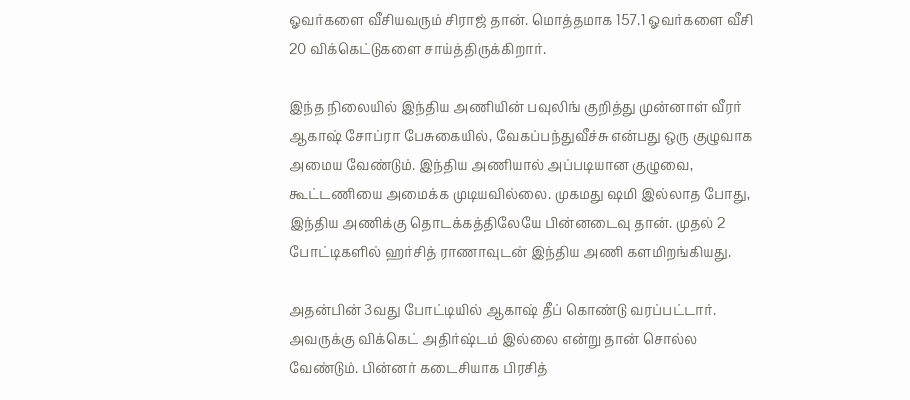ஓவர்களை வீசியவரும் சிராஜ் தான். மொத்தமாக 157.1 ஓவர்களை வீசி 20 விக்கெட்டுகளை சாய்த்திருக்கிறார்.

இந்த நிலையில் இந்திய அணியின் பவுலிங் குறித்து முன்னாள் வீரர் ஆகாஷ் சோப்ரா பேசுகையில், வேகப்பந்துவீச்சு என்பது ஒரு குழுவாக அமைய வேண்டும். இந்திய அணியால் அப்படியான குழுவை, கூட்டணியை அமைக்க முடியவில்லை. முகமது ஷமி இல்லாத போது, இந்திய அணிக்கு தொடக்கத்திலேயே பின்னடைவு தான். முதல் 2 போட்டிகளில் ஹர்சித் ராணாவுடன் இந்திய அணி களமிறங்கியது.

அதன்பின் 3வது போட்டியில் ஆகாஷ் தீப் கொண்டு வரப்பட்டார். அவருக்கு விக்கெட் அதிர்ஷ்டம் இல்லை என்று தான் சொல்ல வேண்டும். பின்னர் கடைசியாக பிரசித்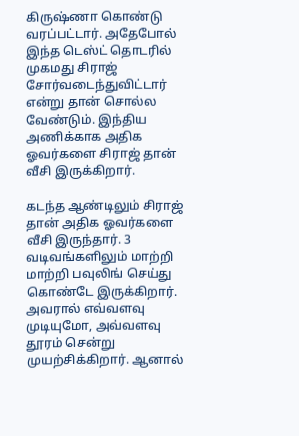கிருஷ்ணா கொண்டு வரப்பட்டார். அதேபோல் இந்த டெஸ்ட் தொடரில் முகமது சிராஜ் சோர்வடைந்துவிட்டார் என்று தான் சொல்ல வேண்டும். இந்திய அணிக்காக அதிக ஓவர்களை சிராஜ் தான் வீசி இருக்கிறார்.

கடந்த ஆண்டிலும் சிராஜ் தான் அதிக ஓவர்களை வீசி இருந்தார். 3 வடிவங்களிலும் மாற்றி மாற்றி பவுலிங் செய்து கொண்டே இருக்கிறார். அவரால் எவ்வளவு முடியுமோ, அவ்வளவு தூரம் சென்று முயற்சிக்கிறார். ஆனால்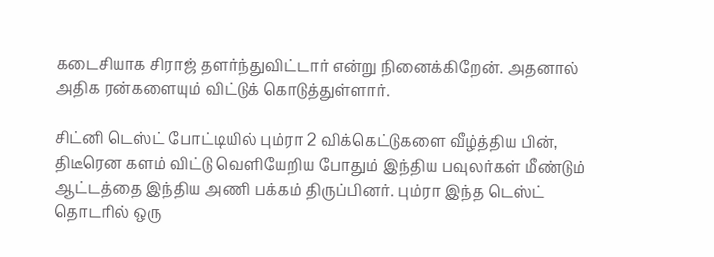கடைசியாக சிராஜ் தளர்ந்துவிட்டார் என்று நினைக்கிறேன். அதனால் அதிக ரன்களையும் விட்டுக் கொடுத்துள்ளார்.

சிட்னி டெஸ்ட் போட்டியில் பும்ரா 2 விக்கெட்டுகளை வீழ்த்திய பின், திடீரென களம் விட்டு வெளியேறிய போதும் இந்திய பவுலர்கள் மீண்டும் ஆட்டத்தை இந்திய அணி பக்கம் திருப்பினர். பும்ரா இந்த டெஸ்ட் தொடரில் ஒரு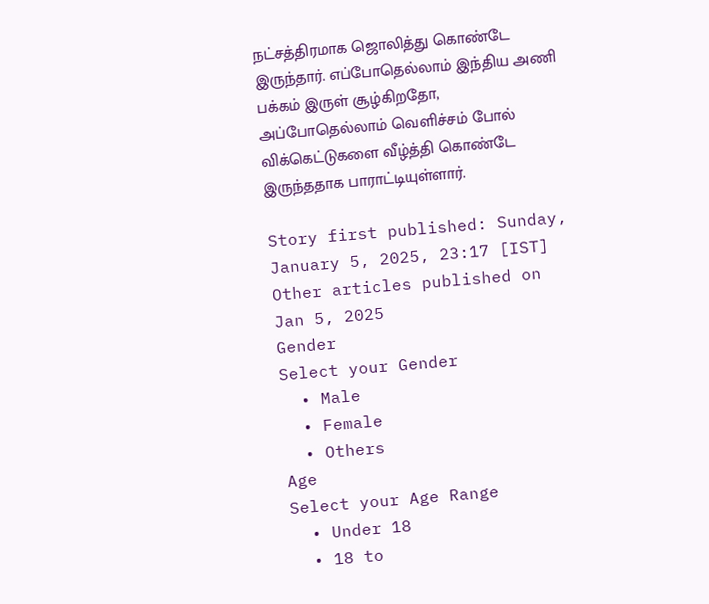நட்சத்திரமாக ஜொலித்து கொண்டே இருந்தார். எப்போதெல்லாம் இந்திய அணி பக்கம் இருள் சூழ்கிறதோ, அப்போதெல்லாம் வெளிச்சம் போல் விக்கெட்டுகளை வீழ்த்தி கொண்டே இருந்ததாக பாராட்டியுள்ளார்.

Story first published: Sunday, January 5, 2025, 23:17 [IST]
Other articles published on Jan 5, 2025
Gender
Select your Gender
  • Male
  • Female
  • Others
Age
Select your Age Range
  • Under 18
  • 18 to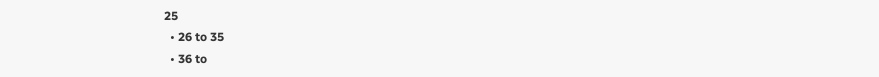25
  • 26 to 35
  • 36 to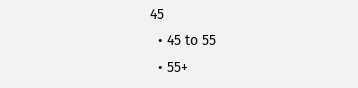45
  • 45 to 55
  • 55+